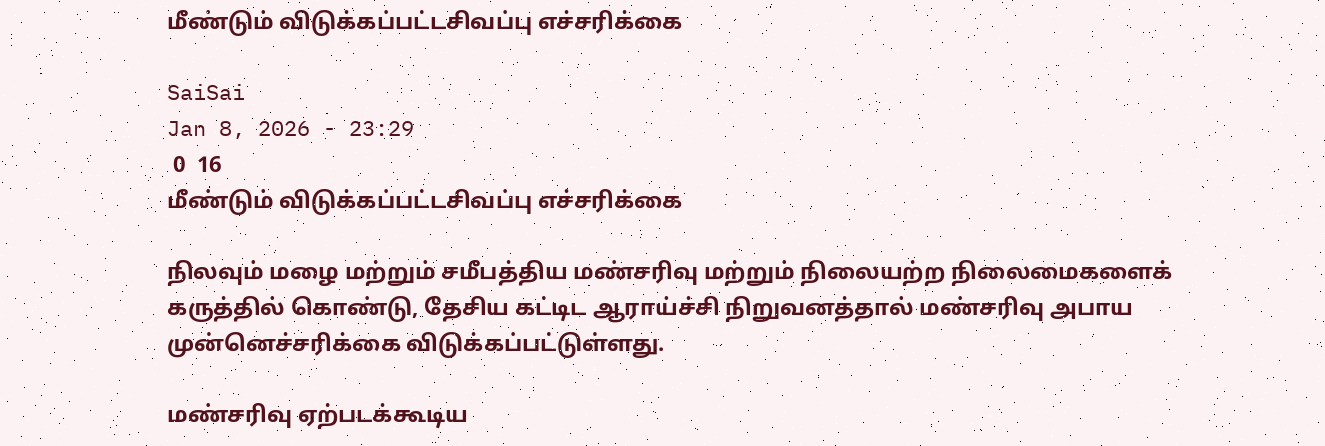மீண்டும் விடுக்கப்பட்டசிவப்பு எச்சரிக்கை

SaiSai
Jan 8, 2026 - 23:29
 0  16
மீண்டும் விடுக்கப்பட்டசிவப்பு எச்சரிக்கை

நிலவும் மழை மற்றும் சமீபத்திய மண்சரிவு மற்றும் நிலையற்ற நிலைமைகளைக் கருத்தில் கொண்டு, தேசிய கட்டிட ஆராய்ச்சி நிறுவனத்தால் மண்சரிவு அபாய முன்னெச்சரிக்கை விடுக்கப்பட்டுள்ளது.

மண்சரிவு ஏற்படக்கூடிய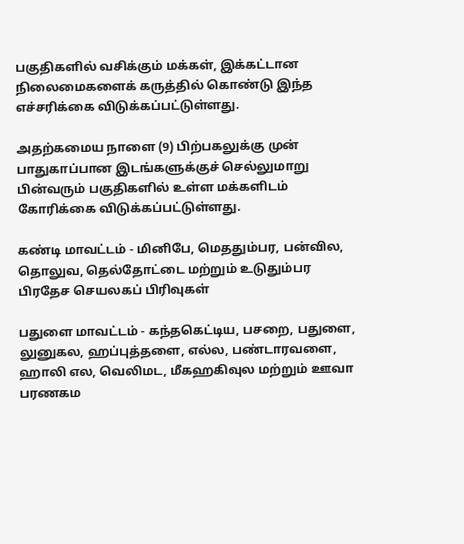பகுதிகளில் வசிக்கும் மக்கள், இக்கட்டான நிலைமைகளைக் கருத்தில் கொண்டு இந்த எச்சரிக்கை விடுக்கப்பட்டுள்ளது.

அதற்கமைய நாளை (9) பிற்பகலுக்கு முன் பாதுகாப்பான இடங்களுக்குச் செல்லுமாறு பின்வரும் பகுதிகளில் உள்ள மக்களிடம் கோரிக்கை விடுக்கப்பட்டுள்ளது.

கண்டி மாவட்டம் - மினிபே, மெததும்பர, பன்வில, தொலுவ, தெல்தோட்டை மற்றும் உடுதும்பர பிரதேச செயலகப் பிரிவுகள்

பதுளை மாவட்டம் - கந்தகெட்டிய, பசறை, பதுளை, லுனுகல, ஹப்புத்தளை, எல்ல, பண்டாரவளை, ஹாலி எல, வெலிமட, மீகஹகிவுல மற்றும் ஊவா பரணகம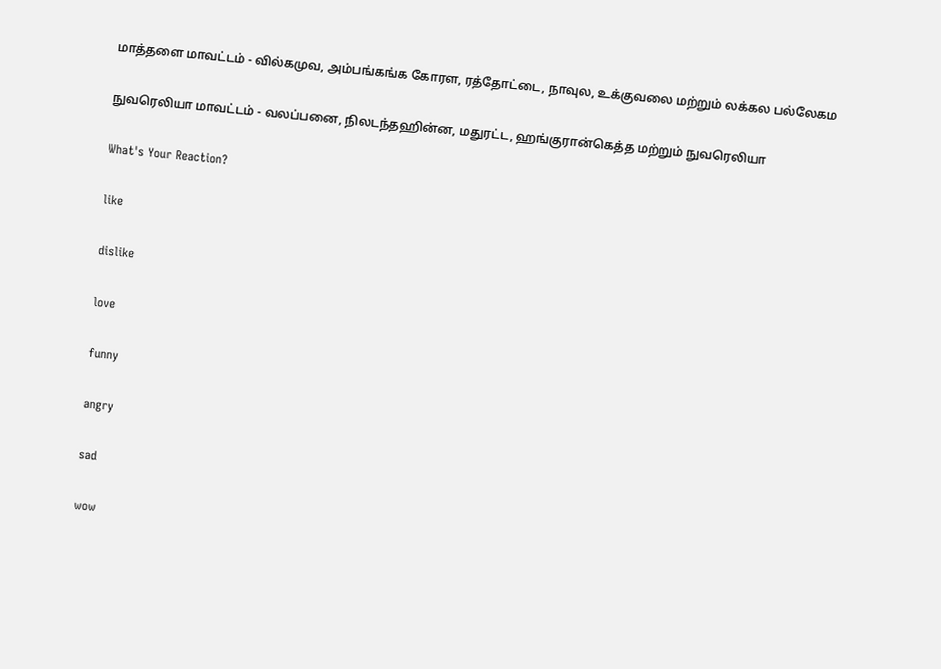மாத்தளை மாவட்டம் - வில்கமுவ, அம்பங்கங்க கோரள, ரத்தோட்டை, நாவுல, உக்குவலை மற்றும் லக்கல பல்லேகம

நுவரெலியா மாவட்டம் - வலப்பனை, நிலடந்தஹின்ன, மதுரட்ட, ஹங்குரான்கெத்த மற்றும் நுவரெலியா

What's Your Reaction?

like

dislike

love

funny

angry

sad

wow